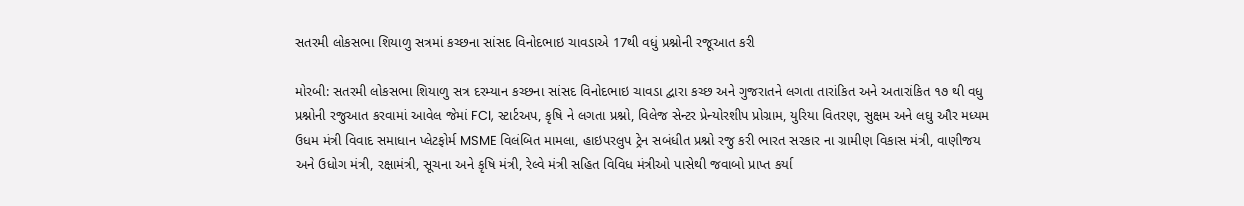સતરમી લોકસભા શિયાળુ સત્રમાં કચ્છના સાંસદ વિનોદભાઇ ચાવડાએ 17થી વધું પ્રશ્નોની રજૂઆત કરી

મોરબી: સતરમી લોકસભા શિયાળુ સત્ર દરમ્યાન કચ્છના સાંસદ વિનોદભાઇ ચાવડા દ્વારા કચ્છ અને ગુજરાતને લગતા તારાંકિત અને અતારાંકિત ૧૭ થી વધુ પ્રશ્નોની રજુઆત કરવામાં આવેલ જેમાં FCI, સ્ટાર્ટઅપ, કૃષિ ને લગતા પ્રશ્નો, વિલેજ સેન્ટર પ્રેન્યોરશીપ પ્રોગ્રામ, યુરિયા વિતરણ, સુક્ષમ અને લઘુ ઔર મધ્યમ ઉધમ મંત્રી વિવાદ સમાધાન પ્લેટફોર્મ MSME વિલંબિત મામલા, હાઇપરલુપ ટ્રેન સબંધીત પ્રશ્નો રજુ કરી ભારત સરકાર ના ગ્રામીણ વિકાસ મંત્રી, વાણીજય અને ઉધોગ મંત્રી, રક્ષામંત્રી, સૂચના અને કૃષિ મંત્રી, રેલ્વે મંત્રી સહિત વિવિધ મંત્રીઓ પાસેથી જવાબો પ્રાપ્ત કર્યા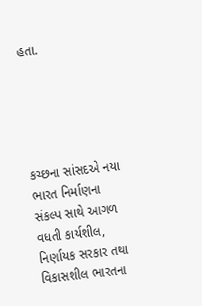હતા.





કચ્છના સાંસદએ નયા ભારત નિર્માણના સંકલ્પ સાથે આગળ વધતી કાર્યશીલ, નિર્ણાયક સરકાર તથા વિકાસશીલ ભારતના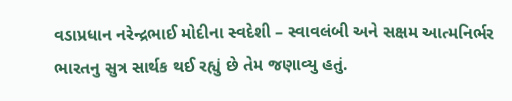વડાપ્રધાન નરેન્દ્રભાઈ મોદીના સ્વદેશી – સ્વાવલંબી અને સક્ષમ આત્મનિર્ભર ભારતનુ સુત્ર સાર્થક થઈ રહ્યું છે તેમ જણાવ્યુ હતું.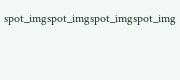spot_imgspot_imgspot_imgspot_img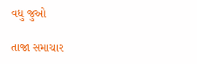વધુ જુઓ

તાજા સમાચાર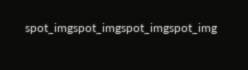spot_imgspot_imgspot_imgspot_img